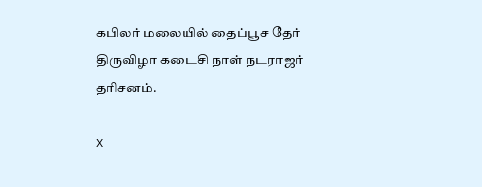கபிலர் மலையில் தைப்பூச தேர் திருவிழா கடைசி நாள் நடராஜர் தரிசனம்.

X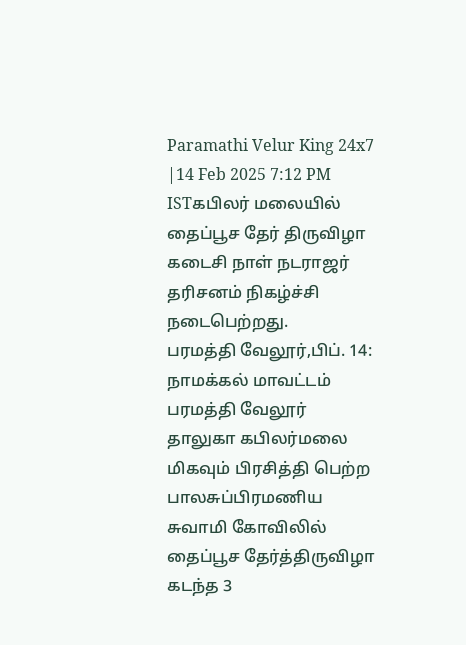Paramathi Velur King 24x7 |14 Feb 2025 7:12 PM ISTகபிலர் மலையில் தைப்பூச தேர் திருவிழா கடைசி நாள் நடராஜர் தரிசனம் நிகழ்ச்சி நடைபெற்றது.
பரமத்தி வேலூர்,பிப். 14: நாமக்கல் மாவட்டம் பரமத்தி வேலூர் தாலுகா கபிலர்மலை மிகவும் பிரசித்தி பெற்ற பாலசுப்பிரமணிய சுவாமி கோவிலில் தைப்பூச தேர்த்திருவிழா கடந்த 3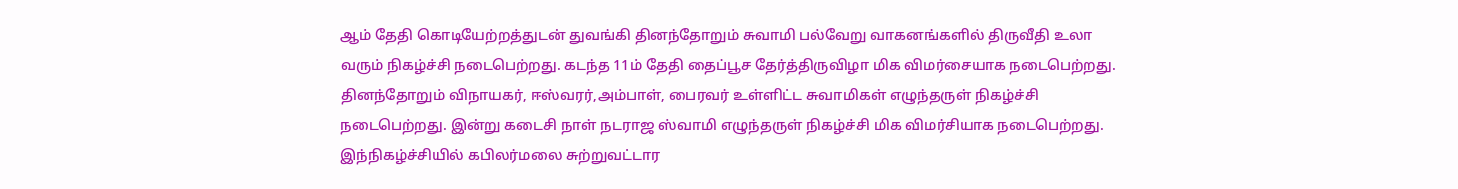ஆம் தேதி கொடியேற்றத்துடன் துவங்கி தினந்தோறும் சுவாமி பல்வேறு வாகனங்களில் திருவீதி உலா வரும் நிகழ்ச்சி நடைபெற்றது. கடந்த 11ம் தேதி தைப்பூச தேர்த்திருவிழா மிக விமர்சையாக நடைபெற்றது. தினந்தோறும் விநாயகர், ஈஸ்வரர்,அம்பாள், பைரவர் உள்ளிட்ட சுவாமிகள் எழுந்தருள் நிகழ்ச்சி நடைபெற்றது. இன்று கடைசி நாள் நடராஜ ஸ்வாமி எழுந்தருள் நிகழ்ச்சி மிக விமர்சியாக நடைபெற்றது. இந்நிகழ்ச்சியில் கபிலர்மலை சுற்றுவட்டார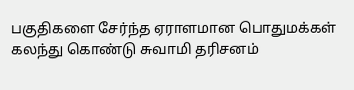பகுதிகளை சேர்ந்த ஏராளமான பொதுமக்கள் கலந்து கொண்டு சுவாமி தரிசனம்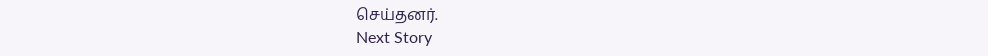செய்தனர்.
Next Story